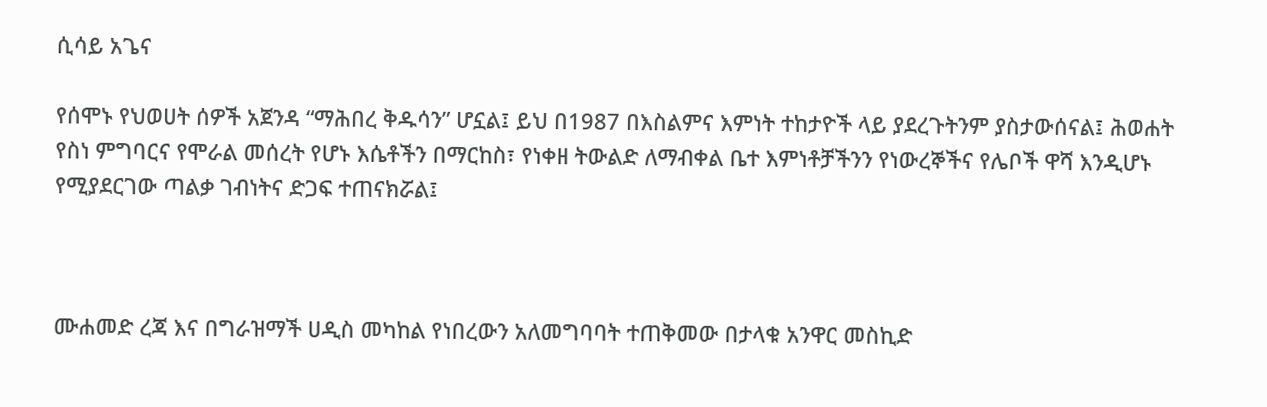ሲሳይ አጌና

የሰሞኑ የህወሀት ሰዎች አጀንዳ “ማሕበረ ቅዱሳን” ሆኗል፤ ይህ በ1987 በእስልምና እምነት ተከታዮች ላይ ያደረጉትንም ያስታውሰናል፤ ሕወሐት የስነ ምግባርና የሞራል መሰረት የሆኑ እሴቶችን በማርከስ፣ የነቀዘ ትውልድ ለማብቀል ቤተ እምነቶቻችንን የነውረኞችና የሌቦች ዋሻ እንዲሆኑ የሚያደርገው ጣልቃ ገብነትና ድጋፍ ተጠናክሯል፤



ሙሐመድ ረጃ እና በግራዝማች ሀዲስ መካከል የነበረውን አለመግባባት ተጠቅመው በታላቁ አንዋር መስኪድ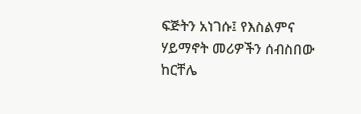ፍጅትን አነገሱ፤ የእስልምና ሃይማኖት መሪዎችን ሰብስበው ከርቸሌ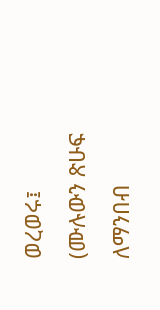ወረወሩ፤ (ሙሉውን ጽሁፍ ለማንበብ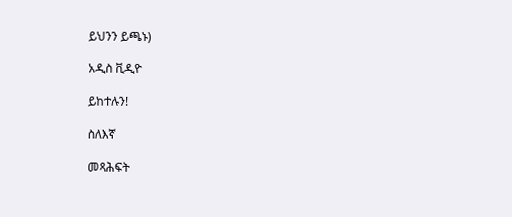ይህንን ይጫኑ)

አዲስ ቪዲዮ

ይከተሉን!

ስለእኛ

መጻሕፍት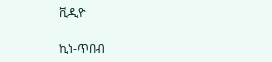ቪዲዮ

ኪነ-ጥበብ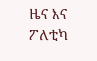ዜና እና ፖለቲካ